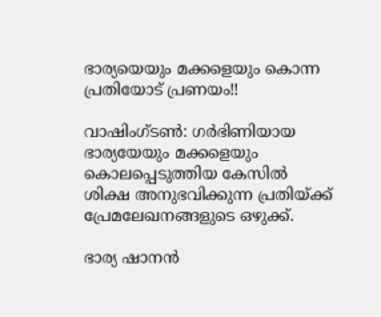ഭാര്യയെയും മക്കളെയും കൊന്ന പ്രതിയോട് പ്രണയം!!

വാഷിംഗ്ടണ്‍: ഗര്‍ഭിണിയായ ഭാര്യയേയും മക്കളെയും കൊലപ്പെടുത്തിയ കേസില്‍ ശിക്ഷ അനുഭവിക്കുന്ന പ്രതിയ്ക്ക് പ്രേമലേഖനങ്ങളുടെ ഒഴുക്ക്.

ഭാര്യ ഷാനന്‍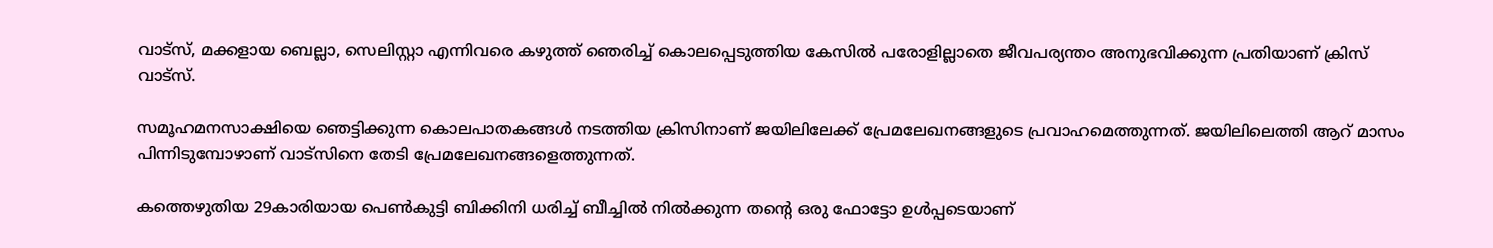വാട്സ്, മക്കളായ ബെല്ലാ, സെലിസ്റ്റാ എന്നിവരെ കഴുത്ത് ഞെരിച്ച് കൊലപ്പെടുത്തിയ കേസില്‍ പരോളില്ലാതെ ജീവപര്യന്ത൦ അനുഭവിക്കുന്ന പ്രതിയാണ് ക്രിസ് വാട്സ്.

സമൂഹമനസാക്ഷിയെ ഞെട്ടിക്കുന്ന കൊലപാതകങ്ങള്‍ നടത്തിയ ക്രിസിനാണ് ജയിലിലേക്ക് പ്രേമലേഖനങ്ങളുടെ പ്രവാഹമെത്തുന്നത്. ജയിലിലെത്തി ആറ് മാസം പിന്നിടുമ്പോഴാണ് വാട്സിനെ തേടി പ്രേമലേഖനങ്ങളെത്തുന്നത്.

കത്തെഴുതിയ 29കാരിയായ പെണ്‍കുട്ടി ബിക്കിനി ധരിച്ച് ബീച്ചില്‍ നില്‍ക്കുന്ന തന്‍റെ ഒരു ഫോട്ടോ ഉള്‍പ്പടെയാണ്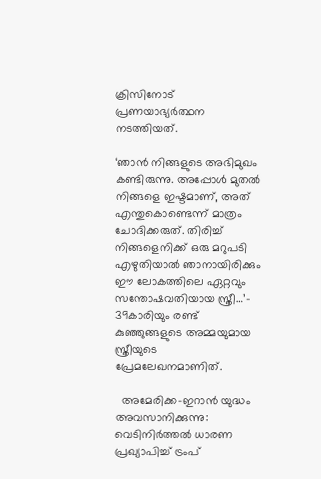ക്രിസിനോട് പ്രണയാഭ്യര്‍ത്ഥന നടത്തിയത്.

‘ഞാന്‍ നിങ്ങളുടെ അഭിമുഖം കണ്ടിരുന്നു. അപ്പോള്‍ മുതല്‍ നിങ്ങളെ ഇഷ്ടമാണ്, അത് എന്തുകൊണ്ടെന്ന് മാത്രം ചോദിക്കരുത്. തിരിച്ച് നിങ്ങളെനിക്ക് ഒരു മറുപടി എഴുതിയാല്‍ ഞാനായിരിക്കും ഈ ലോകത്തിലെ ഏറ്റവും സന്തോഷവതിയായ സ്ത്രീ…’- 39കാരിയും രണ്ട് കുഞ്ഞുങ്ങളുടെ അമ്മയുമായ സ്ത്രീയുടെ പ്രേമലേഖനമാണിത്.

  അമേരിക്ക-ഇറാൻ യുദ്ധം അവസാനിക്കുന്നു: വെടിനിർത്തൽ ധാരണ പ്രഖ്യാപിച്ച് ട്രംപ്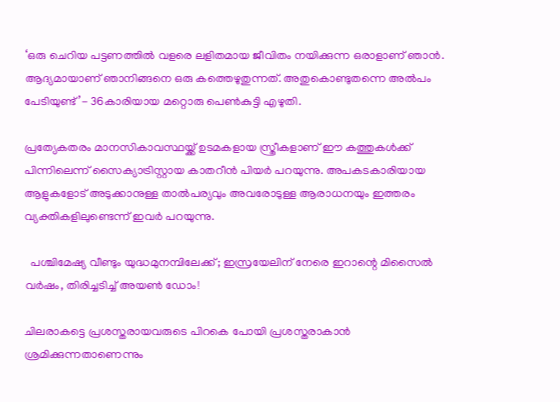‘ഒരു ചെറിയ പട്ടണത്തില്‍ വളരെ ലളിതമായ ജീവിതം നയിക്കുന്ന ഒരാളാണ് ഞാന്‍. ആദ്യമായാണ് ഞാനിങ്ങനെ ഒരു കത്തെഴുതുന്നത്. അതുകൊണ്ടുതന്നെ അല്‍പം പേടിയുണ്ട്’- 36കാരിയായ മറ്റൊരു പെണ്‍കുട്ടി എഴുതി.

പ്രത്യേകതരം മാനസികാവസ്ഥയ്ക്ക് ഉടമകളായ സ്ത്രീകളാണ് ഈ കത്തുകള്‍ക്ക് പിന്നിലെന്ന് സൈക്യാട്രിസ്റ്റായ കാതറീന്‍ പിയര്‍ പറയുന്നു. അപകടകാരിയായ ആളുകളോട് അടുക്കാനുള്ള താല്‍പര്യവും അവരോടുള്ള ആരാധനയും ഇത്തരം വ്യക്തികളിലുണ്ടെന്ന് ഇവര്‍ പറയുന്നു.

  പശ്ചിമേഷ്യ വീണ്ടും യുദ്ധമുനമ്പിലേക്ക്; ഇസ്രയേലിന് നേരെ ഇറാന്റെ മിസൈൽ വർഷം, തിരിച്ചടിച്ച് അയൺ ഡോം!

ചിലരാകട്ടെ പ്രശസ്തരായവരുടെ പിറകെ പോയി പ്രശസ്തരാകാന്‍ ശ്രമിക്കുന്നതാണെന്നും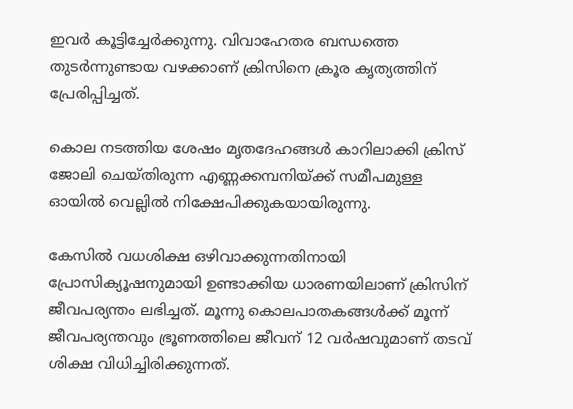ഇവര്‍ കൂട്ടിച്ചേര്‍ക്കുന്നു. വിവാഹേതര ബന്ധത്തെ തുടര്‍ന്നുണ്ടായ വഴക്കാണ് ക്രിസിനെ ക്രൂര കൃത്യത്തിന് പ്രേരിപ്പിച്ചത്.

കൊല നടത്തിയ ശേഷം മൃതദേഹങ്ങള്‍ കാറിലാക്കി ക്രിസ് ജോലി ചെയ്തിരുന്ന എണ്ണക്കമ്പനിയ്ക്ക് സമീപമുള്ള  ഓയില്‍ വെല്ലില്‍ നിക്ഷേപിക്കുകയായിരുന്നു.

കേസില്‍ വധശിക്ഷ ഒഴിവാക്കുന്നതിനായി പ്രോസിക്യൂഷനുമായി ഉണ്ടാക്കിയ ധാരണയിലാണ് ക്രിസിന് ജീവപര്യന്തം ലഭിച്ചത്. മൂന്നു കൊലപാതകങ്ങള്‍ക്ക് മൂന്ന് ജീവപര്യന്തവും ഭ്രൂണത്തിലെ ജീവന് 12 വര്‍ഷവുമാണ് തടവ് ശിക്ഷ വിധിച്ചിരിക്കുന്നത്.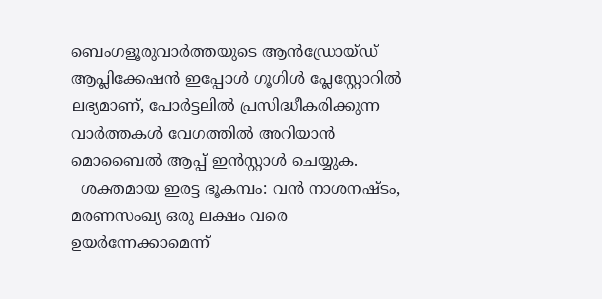ബെംഗളൂരുവാർത്തയുടെ ആൻഡ്രോയ്ഡ് ആപ്ലിക്കേഷൻ ഇപ്പോൾ ഗൂഗിൾ പ്ലേസ്റ്റോറിൽ ലഭ്യമാണ്, പോർട്ടലിൽ പ്രസിദ്ധീകരിക്കുന്ന വാർത്തകൾ വേഗത്തിൽ അറിയാൻ മൊബൈൽ ആപ്പ് ഇൻസ്റ്റാൾ ചെയ്യുക.
  ശക്തമായ ഇരട്ട ഭൂകമ്പം: വൻ നാശനഷ്ടം, മരണസംഖ്യ ഒരു ലക്ഷം വരെ ഉയർന്നേക്കാമെന്ന്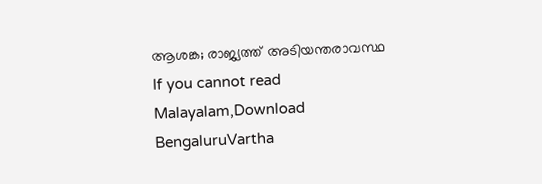ആശങ്ക; രാജ്യത്ത് അടിയന്തരാവസ്ഥ
If you cannot read Malayalam,Download BengaluruVartha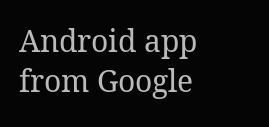Android app from Google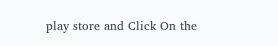play store and Click On the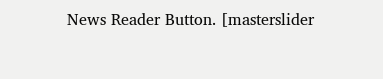News Reader Button. [masterslider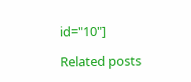id="10"]

Related posts